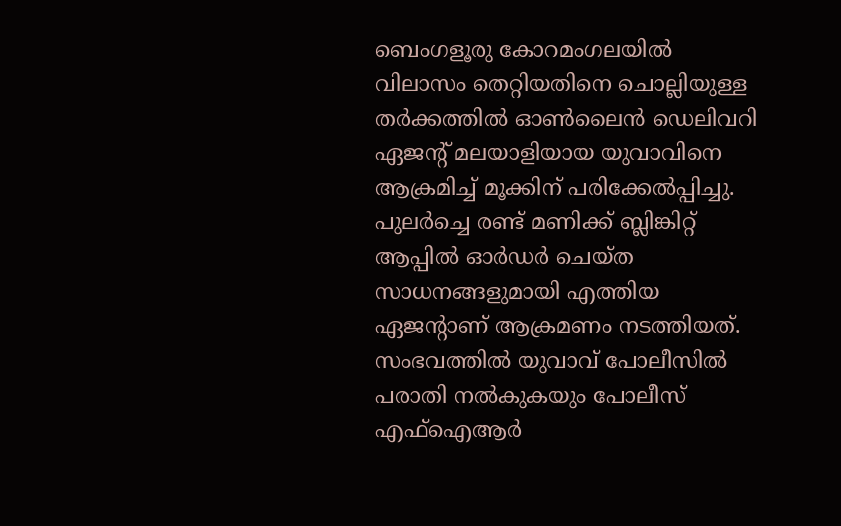ബെംഗളൂരു കോറമംഗലയിൽ വിലാസം തെറ്റിയതിനെ ചൊല്ലിയുള്ള തർക്കത്തിൽ ഓൺലൈൻ ഡെലിവറി ഏജന്റ് മലയാളിയായ യുവാവിനെ ആക്രമിച്ച് മൂക്കിന് പരിക്കേൽപ്പിച്ചു. പുലർച്ചെ രണ്ട് മണിക്ക് ബ്ലിങ്കിറ്റ് ആപ്പിൽ ഓർഡർ ചെയ്ത സാധനങ്ങളുമായി എത്തിയ ഏജന്റാണ് ആക്രമണം നടത്തിയത്. സംഭവത്തിൽ യുവാവ് പോലീസിൽ പരാതി നൽകുകയും പോലീസ് എഫ്ഐആർ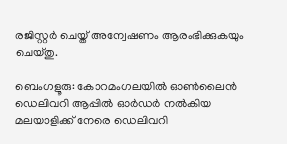രജിസ്റ്റർ ചെയ്ത് അന്വേഷണം ആരംഭിക്കുകയും ചെയ്തു.

ബെംഗളൂരു: കോറമംഗലയിൽ ഓൺലൈൻ ഡെലിവറി ആപ്പിൽ ഓ‍ർ‍ഡർ നൽകിയ മലയാളിക്ക് നേരെ ഡെലിവറി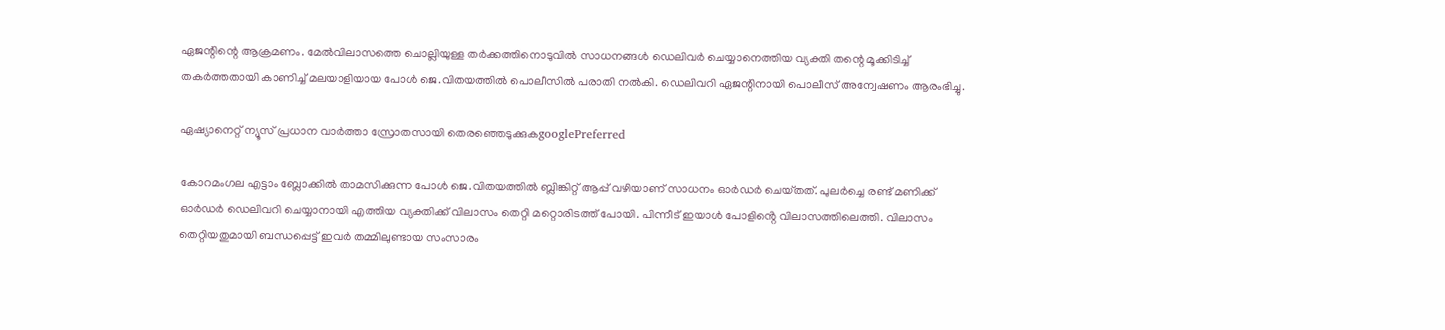ഏജന്റിന്റെ ആക്രമണം. മേൽവിലാസത്തെ ചൊല്ലിയുള്ള തർക്കത്തിനൊടുവിൽ സാധനങ്ങൾ ഡെലിവർ ചെയ്യാനെത്തിയ വ്യക്തി തന്റെ മൂക്കിടിച്ച് തകർത്തതായി കാണിച്ച് മലയാളിയായ പോൾ ജെ.വിതയത്തിൽ പൊലീസിൽ പരാതി നൽകി. ഡെലിവറി ഏജന്റിനായി പൊലീസ് അന്വേഷണം ആരംഭിച്ചു.

ഏഷ്യാനെറ്റ് ന്യൂസ് പ്രധാന വാർത്താ സ്രോതസായി തെരഞ്ഞെടുക്കുകgooglePreferred

കോറമംഗല എട്ടാം ബ്ലോക്കിൽ താമസിക്കുന്ന പോൾ ജെ.വിതയത്തിൽ ബ്ലിങ്കിറ്റ് ആപ്പ് വഴിയാണ് സാധനം ഓ‍ർഡർ ചെയ്‌തത്. പുലർച്ചെ രണ്ട് മണിക്ക് ഓ‍ർ‍ഡർ ഡെലിവറി ചെയ്യാനായി എത്തിയ വ്യക്തിക്ക് വിലാസം തെറ്റി മറ്റൊരിടത്ത് പോയി. പിന്നീട് ഇയാൾ പോളിൻ്റെ വിലാസത്തിലെത്തി. വിലാസം തെറ്റിയതുമായി ബന്ധപ്പെട്ട് ഇവർ തമ്മിലുണ്ടായ സംസാരം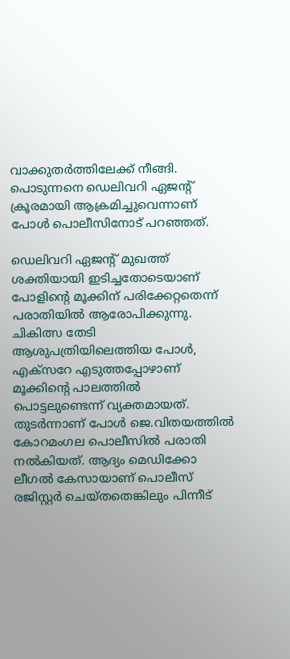വാക്കുതർത്തിലേക്ക് നീങ്ങി. പൊടുന്നനെ ഡെലിവറി ഏജന്റ് ക്രൂരമായി ആക്രമിച്ചുവെന്നാണ് പോൾ പൊലീസിനോട് പറഞ്ഞത്.

ഡെലിവറി ഏജൻ്റ് മുഖത്ത് ശക്തിയായി ഇടിച്ചതോടെയാണ് പോളിന്റെ മൂക്കിന് പരിക്കേറ്റതെന്ന് പരാതിയിൽ ആരോപിക്കുന്നു. ചികിത്സ തേടി ആശുപത്രിയിലെത്തിയ പോൾ, എക്സറേ എടുത്തപ്പോഴാണ് മൂക്കിൻ്റെ പാലത്തിൽ പൊട്ടലുണ്ടെന്ന് വ്യക്തമായത്. തുടർന്നാണ് പോൾ ജെ.വിതയത്തിൽ കോറമംഗല പൊലീസിൽ പരാതി നൽകിയത്. ആദ്യം മെഡിക്കോ ലീഗൽ കേസായാണ് പൊലീസ് രജിസ്റ്റർ ചെയ്തതെങ്കിലും പിന്നീട്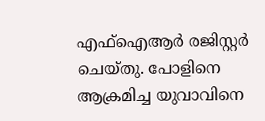എഫ്ഐആർ രജിസ്റ്റർ ചെയ്തു. പോളിനെ ആക്രമിച്ച യുവാവിനെ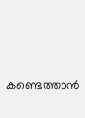കണ്ടെത്താൻ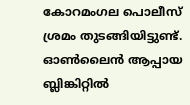കോറമംഗല പൊലീസ് ശ്രമം തുടങ്ങിയിട്ടുണ്ട്. ഓൺലൈൻ ആപ്പായ ബ്ലിങ്കിറ്റിൽ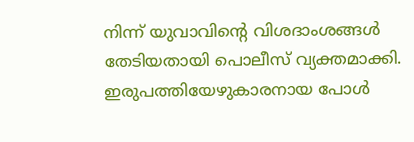നിന്ന് യുവാവിന്റെ വിശദാംശങ്ങൾ തേടിയതായി പൊലീസ് വ്യക്തമാക്കി. ഇരുപത്തിയേഴുകാരനായ പോൾ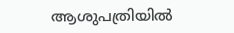ആശുപത്രിയിൽ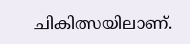ചികിത്സയിലാണ്.